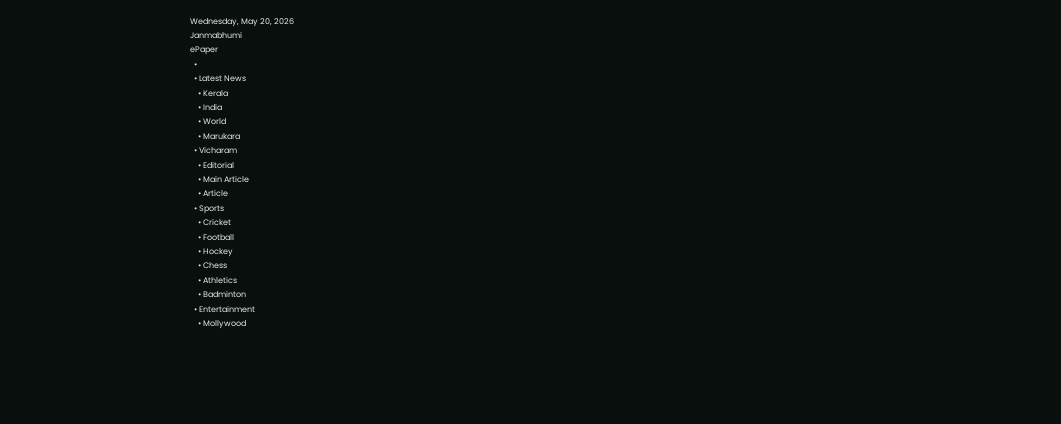Wednesday, May 20, 2026
Janmabhumi
ePaper
  •
  • Latest News
    • Kerala
    • India
    • World
    • Marukara
  • Vicharam
    • Editorial
    • Main Article
    • Article
  • Sports
    • Cricket
    • Football
    • Hockey
    • Chess
    • Athletics
    • Badminton
  • Entertainment
    • Mollywood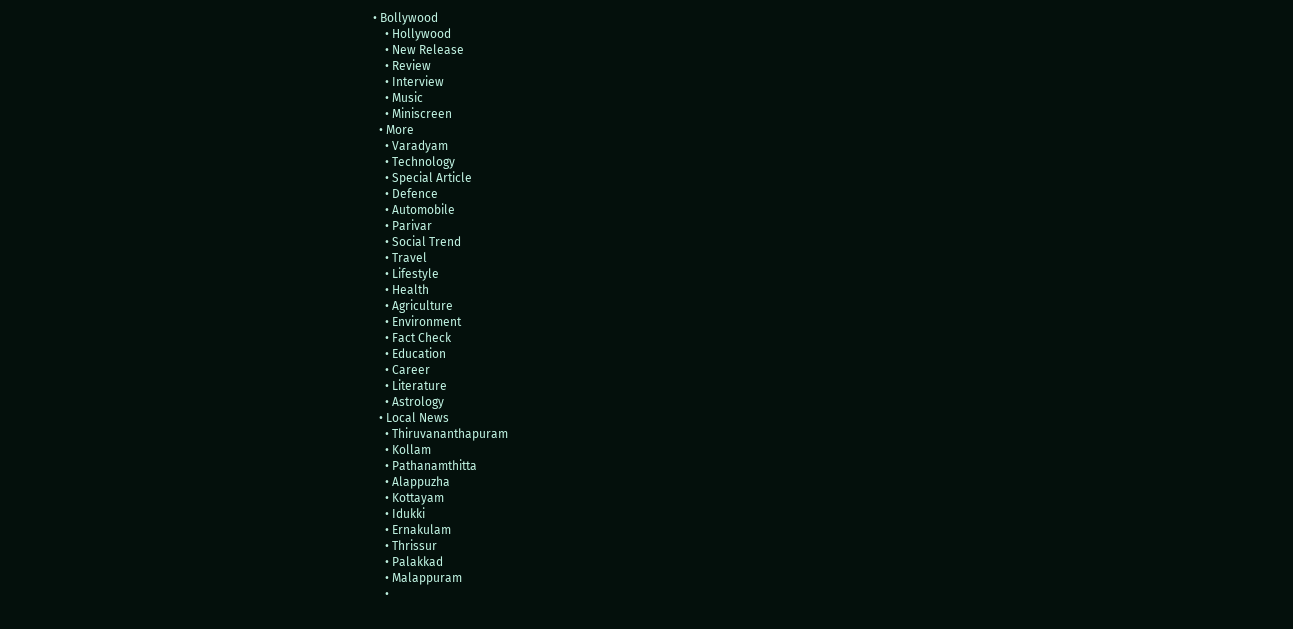• Bollywood
    • Hollywood
    • New Release
    • Review
    • Interview
    • Music
    • Miniscreen
  • More
    • Varadyam
    • Technology
    • Special Article
    • Defence
    • Automobile
    • Parivar
    • Social Trend
    • Travel
    • Lifestyle
    • Health
    • Agriculture
    • Environment
    • Fact Check
    • Education
    • Career
    • Literature
    • Astrology
  • Local News
    • Thiruvananthapuram
    • Kollam
    • Pathanamthitta
    • Alappuzha
    • Kottayam
    • Idukki
    • Ernakulam
    • Thrissur
    • Palakkad
    • Malappuram
    •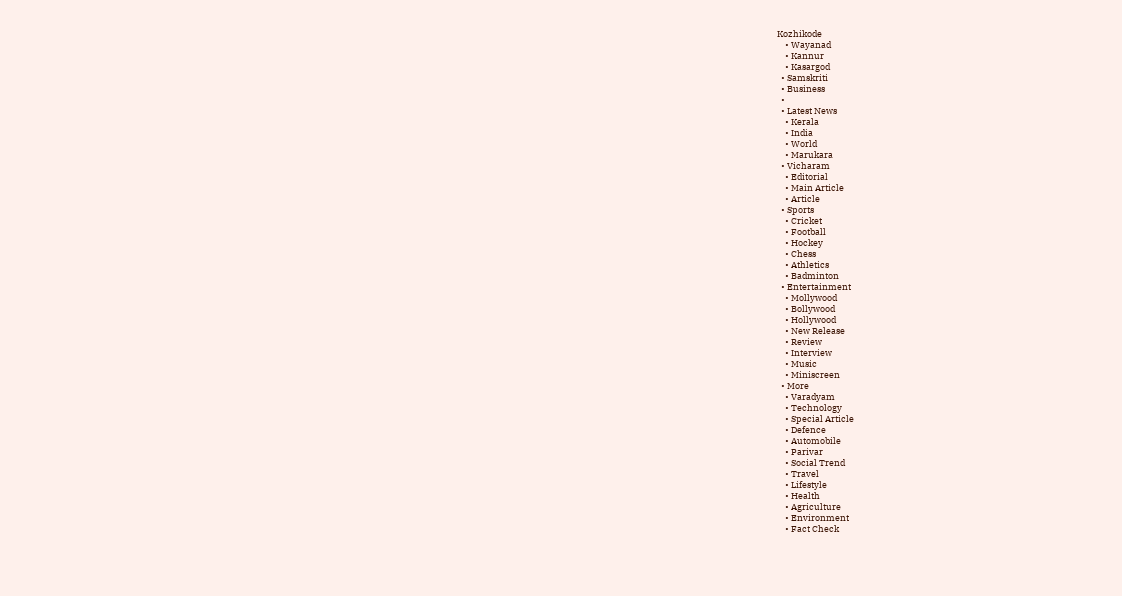Kozhikode
    • Wayanad
    • Kannur
    • Kasargod
  • Samskriti
  • Business
  •
  • Latest News
    • Kerala
    • India
    • World
    • Marukara
  • Vicharam
    • Editorial
    • Main Article
    • Article
  • Sports
    • Cricket
    • Football
    • Hockey
    • Chess
    • Athletics
    • Badminton
  • Entertainment
    • Mollywood
    • Bollywood
    • Hollywood
    • New Release
    • Review
    • Interview
    • Music
    • Miniscreen
  • More
    • Varadyam
    • Technology
    • Special Article
    • Defence
    • Automobile
    • Parivar
    • Social Trend
    • Travel
    • Lifestyle
    • Health
    • Agriculture
    • Environment
    • Fact Check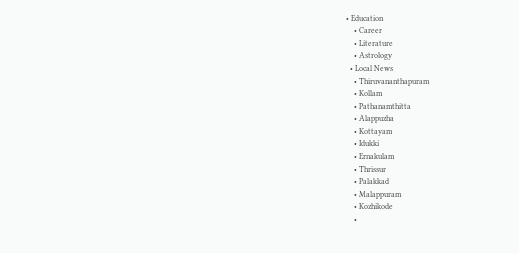• Education
    • Career
    • Literature
    • Astrology
  • Local News
    • Thiruvananthapuram
    • Kollam
    • Pathanamthitta
    • Alappuzha
    • Kottayam
    • Idukki
    • Ernakulam
    • Thrissur
    • Palakkad
    • Malappuram
    • Kozhikode
    •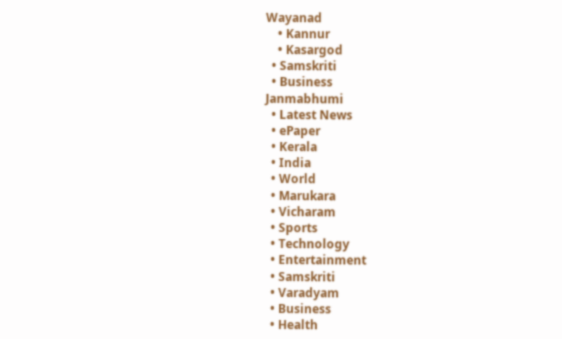Wayanad
    • Kannur
    • Kasargod
  • Samskriti
  • Business
Janmabhumi
  • Latest News
  • ePaper
  • Kerala
  • India
  • World
  • Marukara
  • Vicharam
  • Sports
  • Technology
  • Entertainment
  • Samskriti
  • Varadyam
  • Business
  • Health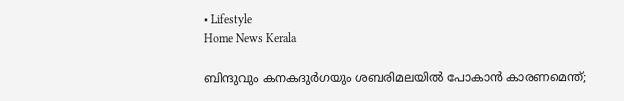• Lifestyle
Home News Kerala

ബിന്ദുവും കനകദുര്‍ഗയും ശബരിമലയില്‍ പോകാന്‍ കാരണമെന്ത്;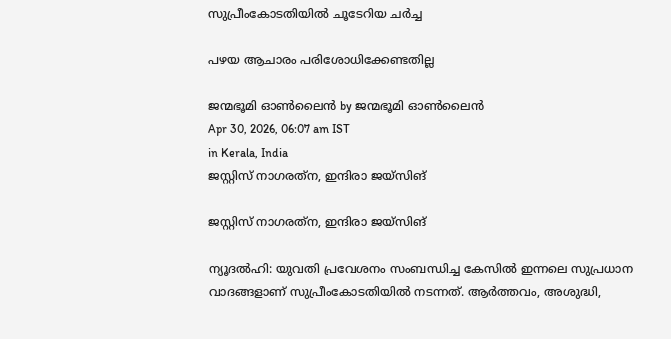സുപ്രീംകോടതിയില്‍ ചൂടേറിയ ചര്‍ച്ച

പഴയ ആചാരം പരിശോധിക്കേണ്ടതില്ല

ജന്മഭൂമി ഓണ്‍ലൈന്‍ by ജന്മഭൂമി ഓണ്‍ലൈന്‍
Apr 30, 2026, 06:07 am IST
in Kerala, India
ജസ്റ്റിസ് നാഗരത്‌ന, ഇന്ദിരാ ജയ്‌സിങ്‌

ജസ്റ്റിസ് നാഗരത്‌ന, ഇന്ദിരാ ജയ്‌സിങ്‌

ന്യൂദല്‍ഹി: യുവതി പ്രവേശനം സംബന്ധിച്ച കേസില്‍ ഇന്നലെ സുപ്രധാന വാദങ്ങളാണ് സുപ്രീംകോടതിയില്‍ നടന്നത്. ആര്‍ത്തവം, അശുദ്ധി,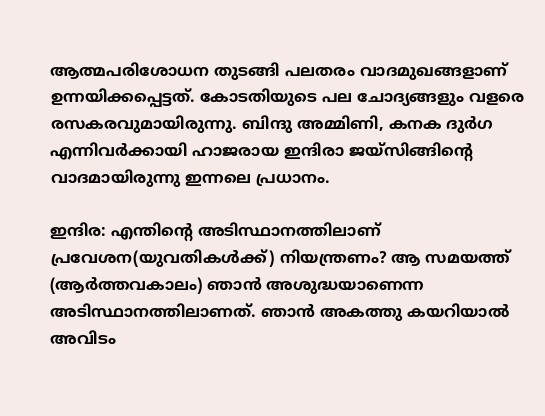ആത്മപരിശോധന തുടങ്ങി പലതരം വാദമുഖങ്ങളാണ് ഉന്നയിക്കപ്പെട്ടത്. കോടതിയുടെ പല ചോദ്യങ്ങളും വളരെ രസകരവുമായിരുന്നു. ബിന്ദു അമ്മിണി, കനക ദുര്‍ഗ എന്നിവര്‍ക്കായി ഹാജരായ ഇന്ദിരാ ജയ്‌സിങ്ങിന്റെ വാദമായിരുന്നു ഇന്നലെ പ്രധാനം.

ഇന്ദിര: എന്തിന്റെ അടിസ്ഥാനത്തിലാണ് പ്രവേശന(യുവതികള്‍ക്ക്) നിയന്ത്രണം? ആ സമയത്ത് (ആര്‍ത്തവകാലം) ഞാന്‍ അശുദ്ധയാണെന്ന അടിസ്ഥാനത്തിലാണത്. ഞാന്‍ അകത്തു കയറിയാല്‍ അവിടം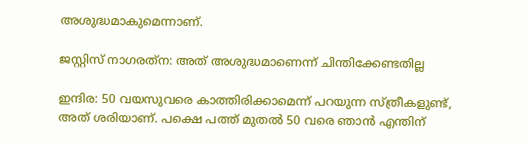അശുദ്ധമാകുമെന്നാണ്.

ജസ്റ്റിസ് നാഗരത്‌ന: അത് അശുദ്ധമാണെന്ന് ചിന്തിക്കേണ്ടതില്ല

ഇന്ദിര: 50 വയസുവരെ കാത്തിരിക്കാമെന്ന് പറയുന്ന സ്ത്രീകളുണ്ട്, അത് ശരിയാണ്. പക്ഷെ പത്ത് മുതല്‍ 50 വരെ ഞാന്‍ എന്തിന്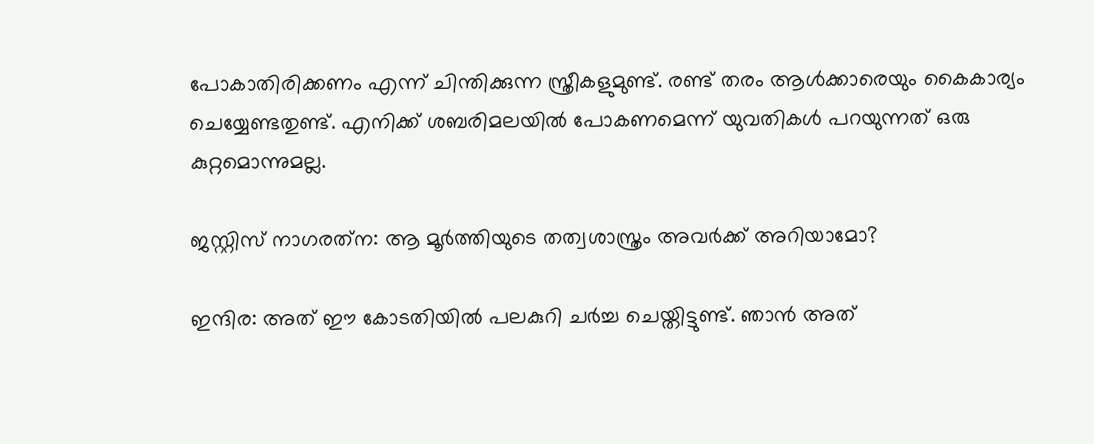പോകാതിരിക്കണം എന്ന് ചിന്തിക്കുന്ന സ്ത്രീകളുമുണ്ട്. രണ്ട് തരം ആള്‍ക്കാരെയും കൈകാര്യം ചെയ്യേണ്ടതുണ്ട്. എനിക്ക് ശബരിമലയില്‍ പോകണമെന്ന് യുവതികള്‍ പറയുന്നത് ഒരു കുറ്റമൊന്നുമല്ല.

ജസ്റ്റിസ് നാഗരത്‌ന: ആ മൂര്‍ത്തിയുടെ തത്വശാസ്ത്രം അവര്‍ക്ക് അറിയാമോ?

ഇന്ദിര: അത് ഈ കോടതിയില്‍ പലകുറി ചര്‍ച്ച ചെയ്തിട്ടുണ്ട്. ഞാന്‍ അത്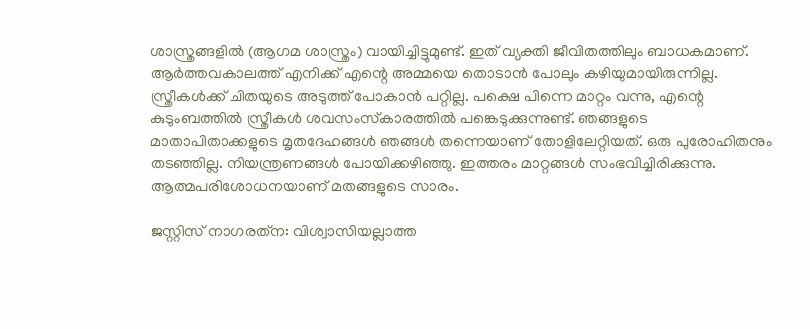ശാസ്ത്രങ്ങളില്‍ (ആഗമ ശാസ്ത്രം) വായിച്ചിട്ടുമുണ്ട്. ഇത് വ്യക്തി ജീവിതത്തിലും ബാധകമാണ്. ആര്‍ത്തവകാലത്ത് എനിക്ക് എന്റെ അമ്മയെ തൊടാന്‍ പോലും കഴിയുമായിരുന്നില്ല. സ്ത്രീകള്‍ക്ക് ചിതയുടെ അടുത്ത് പോകാന്‍ പറ്റില്ല. പക്ഷെ പിന്നെ മാറ്റം വന്നു, എന്റെ കുടുംബത്തില്‍ സ്ത്രീകള്‍ ശവസംസ്‌കാരത്തില്‍ പങ്കെടുക്കുന്നുണ്ട്. ഞങ്ങളുടെ മാതാപിതാക്കളുടെ മൃതദേഹങ്ങള്‍ ഞങ്ങള്‍ തന്നെയാണ് തോളിലേറ്റിയത്. ഒരു പുരോഹിതനും തടഞ്ഞില്ല. നിയന്ത്രണങ്ങള്‍ പോയിക്കഴിഞ്ഞു. ഇത്തരം മാറ്റങ്ങള്‍ സംഭവിച്ചിരിക്കുന്നു. ആത്മപരിശോധനയാണ് മതങ്ങളുടെ സാരം.

ജസ്റ്റിസ് നാഗരത്‌ന: വിശ്വാസിയല്ലാത്ത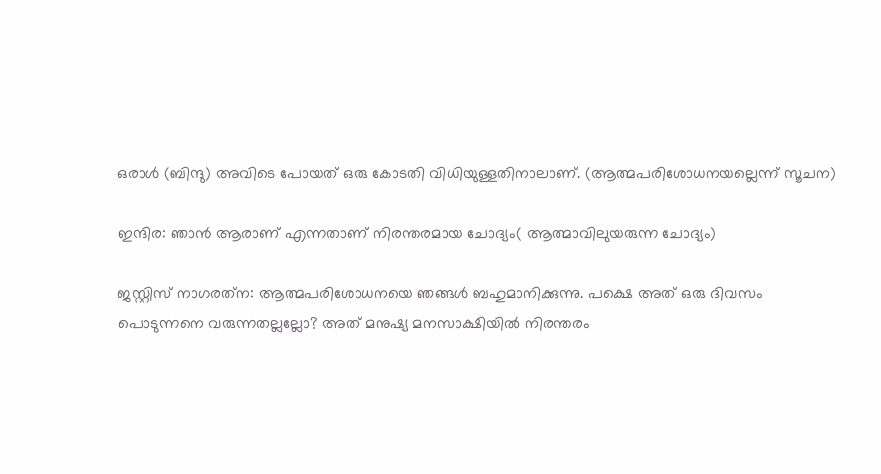ഒരാള്‍ (ബിന്ദു) അവിടെ പോയത് ഒരു കോടതി വിധിയുള്ളതിനാലാണ്. (ആത്മപരിശോധനയല്ലെന്ന് സൂചന)

ഇന്ദിര: ഞാന്‍ ആരാണ് എന്നതാണ് നിരന്തരമായ ചോദ്യം( ആത്മാവിലുയരുന്ന ചോദ്യം)

ജസ്റ്റിസ് നാഗരത്‌ന: ആത്മപരിശോധനയെ ഞങ്ങള്‍ ബഹുമാനിക്കുന്നു. പക്ഷെ അത് ഒരു ദിവസം പൊടുന്നനെ വരുന്നതല്ലല്ലോ? അത് മനുഷ്യ മനസാക്ഷിയില്‍ നിരന്തരം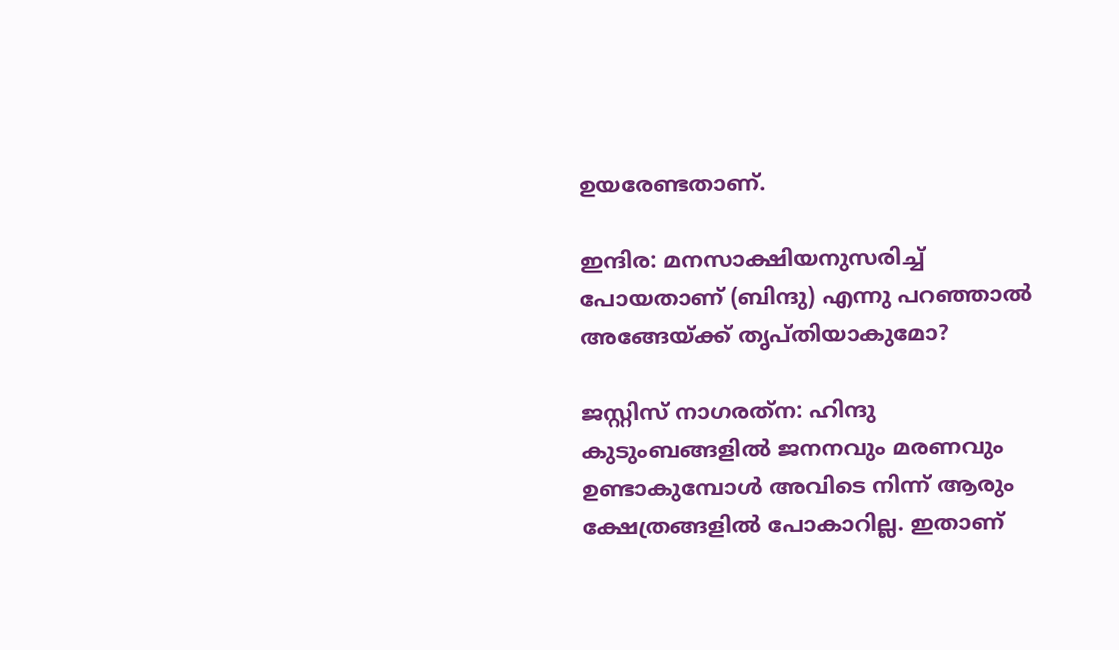ഉയരേണ്ടതാണ്.

ഇന്ദിര: മനസാക്ഷിയനുസരിച്ച് പോയതാണ് (ബിന്ദു) എന്നു പറഞ്ഞാല്‍ അങ്ങേയ്‌ക്ക് തൃപ്തിയാകുമോ?

ജസ്റ്റിസ് നാഗരത്‌ന: ഹിന്ദു കുടുംബങ്ങളില്‍ ജനനവും മരണവും ഉണ്ടാകുമ്പോള്‍ അവിടെ നിന്ന് ആരും ക്ഷേത്രങ്ങളില്‍ പോകാറില്ല. ഇതാണ്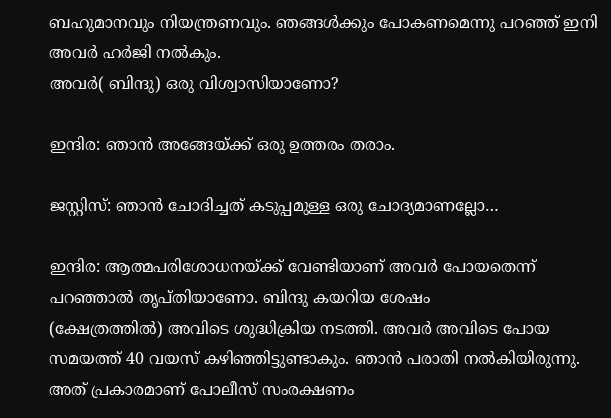ബഹുമാനവും നിയന്ത്രണവും. ഞങ്ങള്‍ക്കും പോകണമെന്നു പറഞ്ഞ് ഇനി അവര്‍ ഹര്‍ജി നല്‍കും.
അവര്‍( ബിന്ദു) ഒരു വിശ്വാസിയാണോ?

ഇന്ദിര: ഞാന്‍ അങ്ങേയ്‌ക്ക് ഒരു ഉത്തരം തരാം.

ജസ്റ്റിസ്: ഞാന്‍ ചോദിച്ചത് കടുപ്പമുള്ള ഒരു ചോദ്യമാണല്ലോ…

ഇന്ദിര: ആത്മപരിശോധനയ്‌ക്ക് വേണ്ടിയാണ് അവര്‍ പോയതെന്ന് പറഞ്ഞാല്‍ തൃപ്തിയാണോ. ബിന്ദു കയറിയ ശേഷം
(ക്ഷേത്രത്തില്‍) അവിടെ ശുദ്ധിക്രിയ നടത്തി. അവര്‍ അവിടെ പോയ സമയത്ത് 40 വയസ് കഴിഞ്ഞിട്ടുണ്ടാകും. ഞാന്‍ പരാതി നല്‍കിയിരുന്നു. അത് പ്രകാരമാണ് പോലീസ് സംരക്ഷണം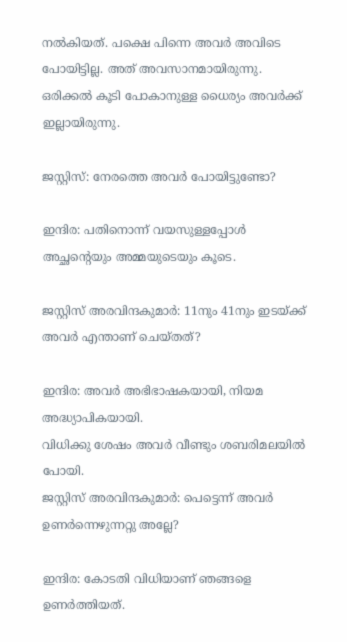നല്‍കിയത്. പക്ഷെ പിന്നെ അവര്‍ അവിടെ പോയിട്ടില്ല. അത് അവസാനമായിരുന്നു. ഒരിക്കല്‍ കൂടി പോകാനുള്ള ധൈര്യം അവര്‍ക്ക് ഇല്ലായിരുന്നു.

ജസ്റ്റിസ്: നേരത്തെ അവര്‍ പോയിട്ടുണ്ടോ?

ഇന്ദിര: പതിനൊന്ന് വയസുള്ളപ്പോള്‍ അച്ഛന്റെയും അമ്മയുടെയും കൂടെ.

ജസ്റ്റിസ് അരവിന്ദകുമാര്‍: 11നും 41നും ഇടയ്‌ക്ക് അവര്‍ എന്താണ് ചെയ്തത്?

ഇന്ദിര: അവര്‍ അഭിഭാഷകയായി, നിയമ അദ്ധ്യാപികയായി.
വിധിക്കു ശേഷം അവര്‍ വീണ്ടും ശബരിമലയില്‍ പോയി.
ജസ്റ്റിസ് അരവിന്ദകുമാര്‍: പെട്ടെന്ന് അവര്‍ ഉണര്‍ന്നെഴുന്നറ്റു അല്ലേ?

ഇന്ദിര: കോടതി വിധിയാണ് ഞങ്ങളെ ഉണര്‍ത്തിയത്.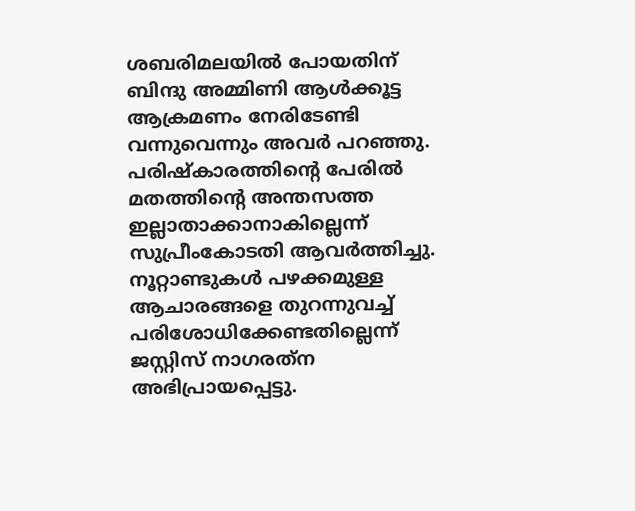ശബരിമലയില്‍ പോയതിന് ബിന്ദു അമ്മിണി ആള്‍ക്കൂട്ട ആക്രമണം നേരിടേണ്ടി വന്നുവെന്നും അവര്‍ പറഞ്ഞു.
പരിഷ്‌കാരത്തിന്റെ പേരില്‍ മതത്തിന്റെ അന്തസത്ത ഇല്ലാതാക്കാനാകില്ലെന്ന് സുപ്രീംകോടതി ആവര്‍ത്തിച്ചു. നൂറ്റാണ്ടുകള്‍ പഴക്കമുള്ള ആചാരങ്ങളെ തുറന്നുവച്ച് പരിശോധിക്കേണ്ടതില്ലെന്ന് ജസ്റ്റിസ് നാഗരത്‌ന അഭിപ്രായപ്പെട്ടു.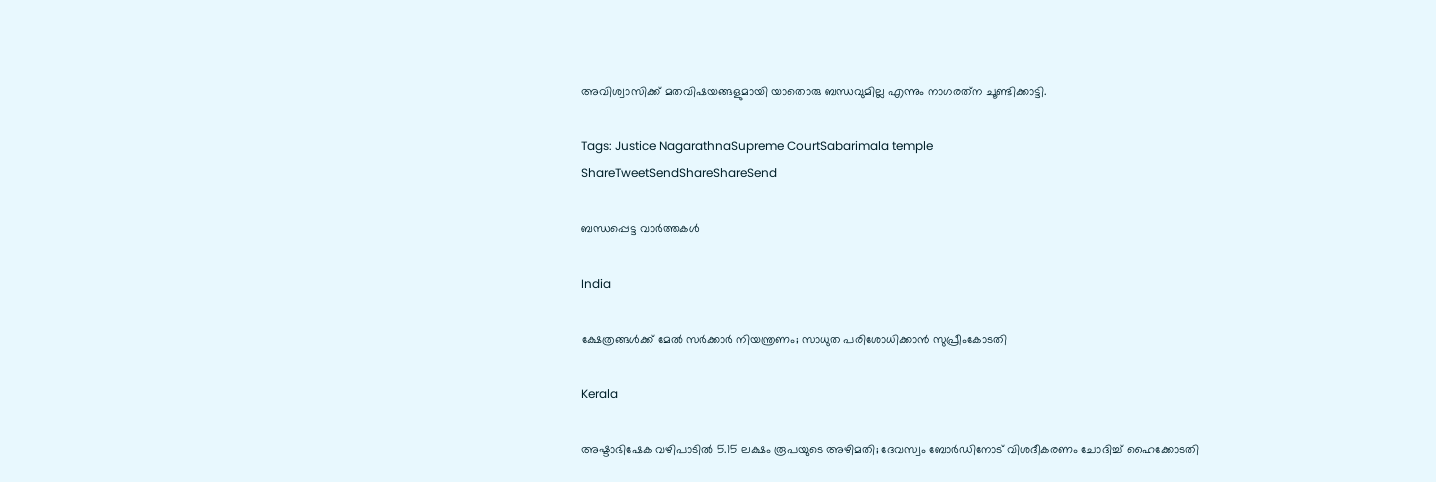അവിശ്വാസിക്ക് മതവിഷയങ്ങളുമായി യാതൊരു ബന്ധവുമില്ല എന്നും നാഗരത്‌ന ചൂണ്ടിക്കാട്ടി.

Tags: Justice NagarathnaSupreme CourtSabarimala temple
ShareTweetSendShareShareSend

ബന്ധപ്പെട്ട വാര്‍ത്തകള്‍

India

ക്ഷേത്രങ്ങള്‍ക്ക് മേല്‍ സര്‍ക്കാര്‍ നിയന്ത്രണം; സാധുത പരിശോധിക്കാന്‍ സുപ്രീംകോടതി

Kerala

അഷ്ടാഭിഷേക വഴിപാടിൽ 5.15 ലക്ഷം രൂപയുടെ അഴിമതി; ദേവസ്വം ബോർഡിനോട് വിശദീകരണം ചോദിച്ച് ഹൈക്കോടതി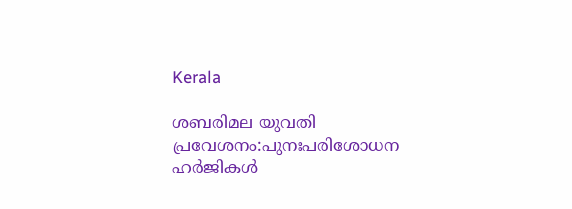Kerala

ശബരിമല യുവതി പ്രവേശനം:പുനഃപരിശോധന ഹര്‍ജികള്‍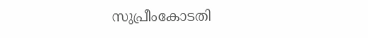സുപ്രീംകോടതി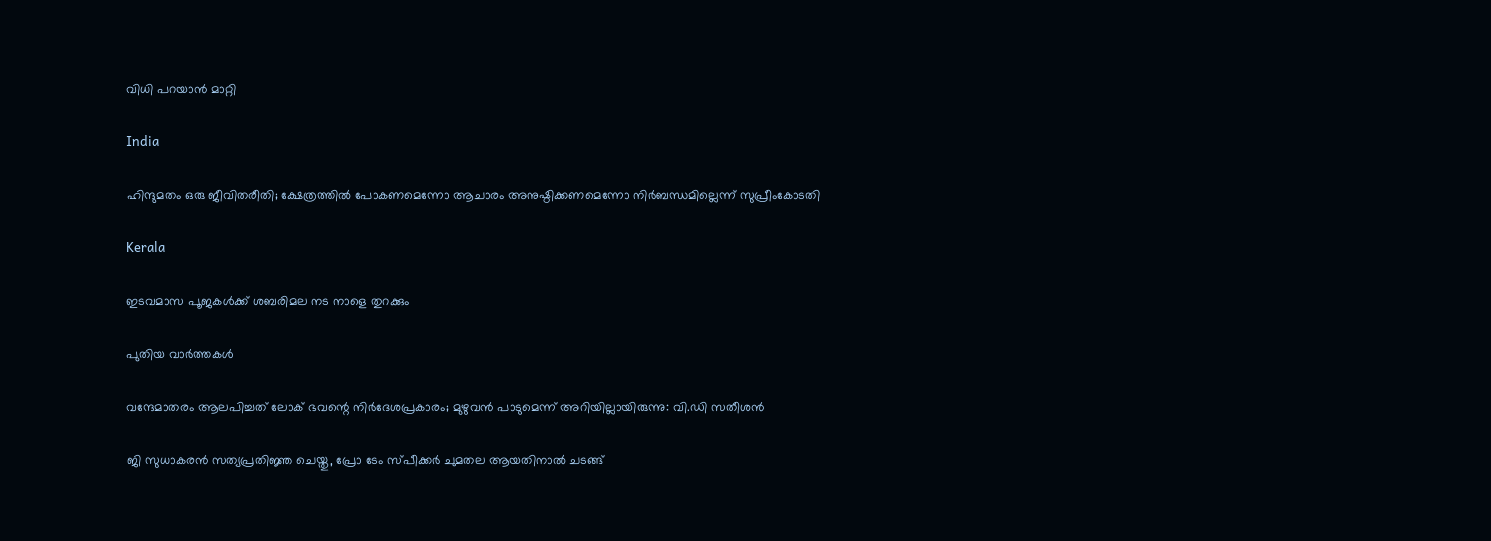വിധി പറയാന്‍ മാറ്റി

India

ഹിന്ദുമതം ഒരു ജീവിതരീതി; ക്ഷേത്രത്തിൽ പോകണമെന്നോ ആചാരം അനുഷ്ഠിക്കണമെന്നോ നിർബന്ധമില്ലെന്ന് സുപ്രീംകോടതി

Kerala

ഇടവമാസ പൂജകള്‍ക്ക് ശബരിമല നട നാളെ തുറക്കും

പുതിയ വാര്‍ത്തകള്‍

വന്ദേമാതരം ആലപിച്ചത് ലോക് ഭവന്റെ നിർദേശപ്രകാരം; മുഴുവൻ പാടുമെന്ന് അറിയില്ലായിരുന്നു: വി.ഡി സതീശൻ

ജി സുധാകരൻ സത്യപ്രതിജ്ഞ ചെയ്തു, പ്രോ ടേം സ്പീക്കർ ചുമതല ആയതിനാൽ ചടങ്ങ്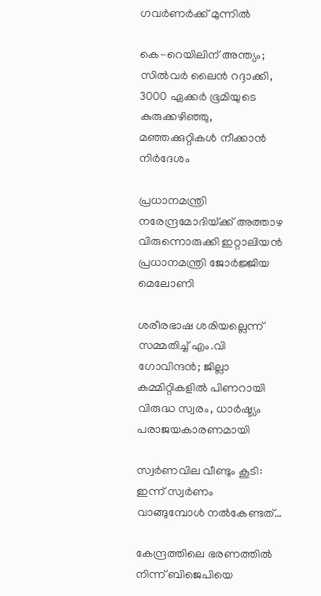ഗവർണർക്ക് മുന്നിൽ

കെ-റെയിലിന് അന്ത്യം; സിൽവർ ലൈൻ റദ്ദാക്കി, 3000 ഏക്കർ ഭൂമിയുടെ കുരുക്കഴിഞ്ഞു, മഞ്ഞക്കുറ്റികൾ നീക്കാൻ നിർദേശം

പ്രധാനമന്ത്രി നരേന്ദ്രമോദിയ്‌ക്ക് അത്താഴ വിരുന്നൊരുക്കി ഇറ്റാലിയൻ പ്രധാനമന്ത്രി ജോർജ്ജിയ മെലോണി

ശരീരഭാഷ ശരിയല്ലെന്ന് സമ്മതിച്ച് എം.വി ഗോവിന്ദൻ; ജില്ലാ കമ്മിറ്റികളിൽ പിണറായി വിരുദ്ധ സ്വരം, ധാർഷ്ട്യം പരാജയകാരണമായി

സ്വർണവില വീണ്ടും കൂടി: ഇന്ന് സ്വർണം വാങ്ങുമ്പോൾ നൽകേണ്ടത്…

കേന്ദ്രത്തിലെ ഭരണത്തിൽ നിന്ന് ബിജെപിയെ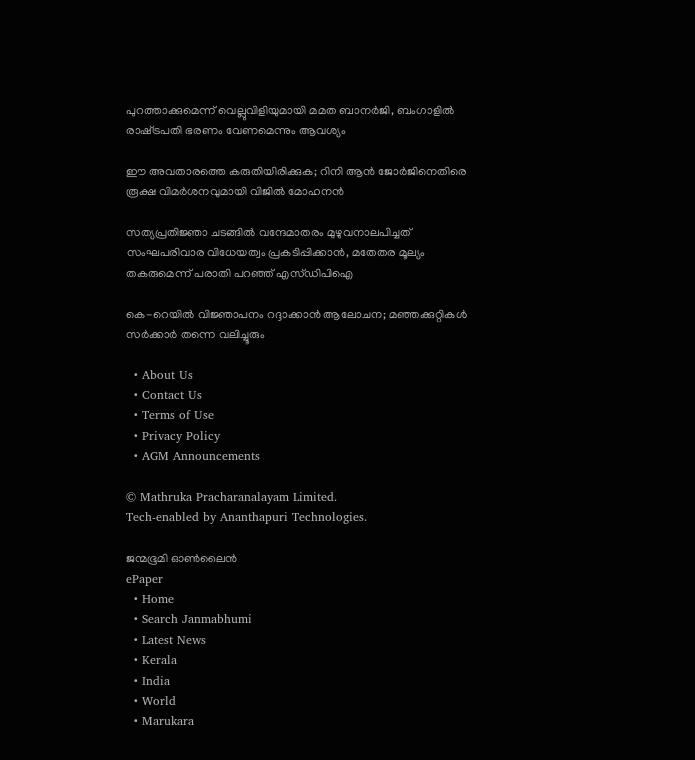പുറത്താക്കുമെന്ന് വെല്ലുവിളിയുമായി മമത ബാനർജി, ബംഗാളിൽ രാഷ്‌ട്രപതി ഭരണം വേണമെന്നും ആവശ്യം

ഈ അവതാരത്തെ കരുതിയിരിക്കുക; റിനി ആൻ ജോർജിനെതിരെ രൂക്ഷ വിമർശനവുമായി വിജിൽ മോഹനൻ

സത്യപ്രതിജ്ഞാ ചടങ്ങില്‍ വന്ദേമാതരം മുഴുവനാലപിച്ചത് സംഘപരിവാര വിധേയത്വം പ്രകടിപ്പിക്കാൻ, മതേതര മൂല്യം തകരുമെന്ന് പരാതി പറഞ്ഞ് എസ്ഡിപിഐ

കെ-റെയിൽ വിജ്ഞാപനം റദ്ദാക്കാൻ ആലോചന; മഞ്ഞക്കുറ്റികൾ സർക്കാർ തന്നെ വലിച്ചൂരും

  • About Us
  • Contact Us
  • Terms of Use
  • Privacy Policy
  • AGM Announcements

© Mathruka Pracharanalayam Limited.
Tech-enabled by Ananthapuri Technologies.

ജന്മഭൂമി ഓണ്‍ലൈന്‍
ePaper
  • Home
  • Search Janmabhumi
  • Latest News
  • Kerala
  • India
  • World
  • Marukara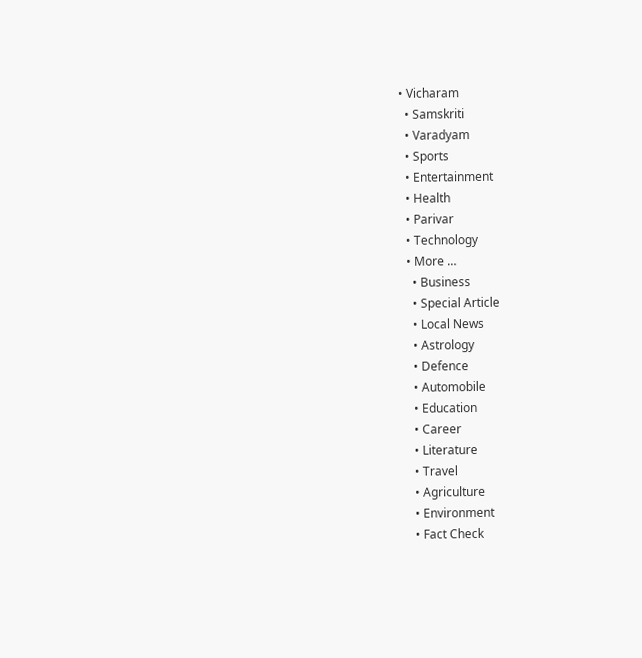• Vicharam
  • Samskriti
  • Varadyam
  • Sports
  • Entertainment
  • Health
  • Parivar
  • Technology
  • More …
    • Business
    • Special Article
    • Local News
    • Astrology
    • Defence
    • Automobile
    • Education
    • Career
    • Literature
    • Travel
    • Agriculture
    • Environment
    • Fact Check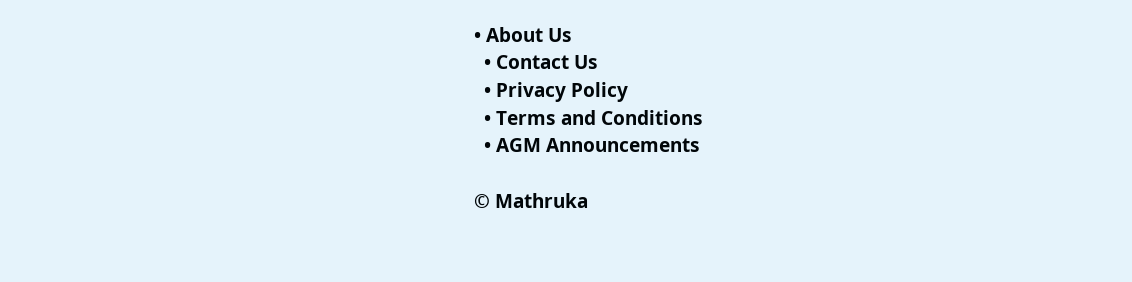• About Us
  • Contact Us
  • Privacy Policy
  • Terms and Conditions
  • AGM Announcements

© Mathruka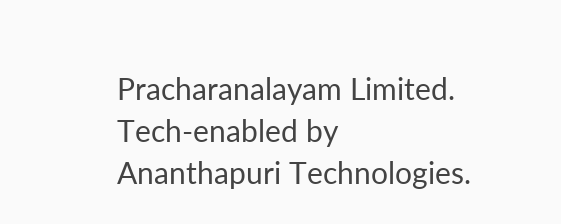Pracharanalayam Limited.
Tech-enabled by Ananthapuri Technologies.